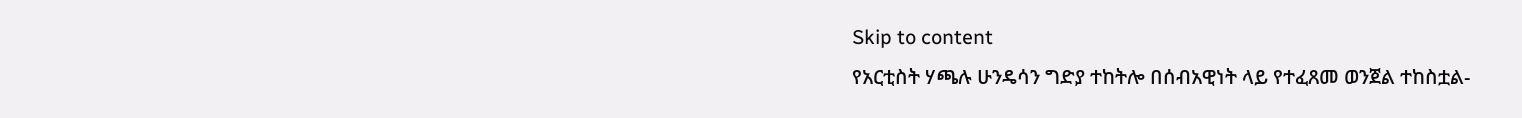Skip to content
የአርቲስት ሃጫሉ ሁንዴሳን ግድያ ተከትሎ በሰብአዊነት ላይ የተፈጸመ ወንጀል ተከስቷል-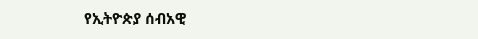የኢትዮጵያ ሰብአዊ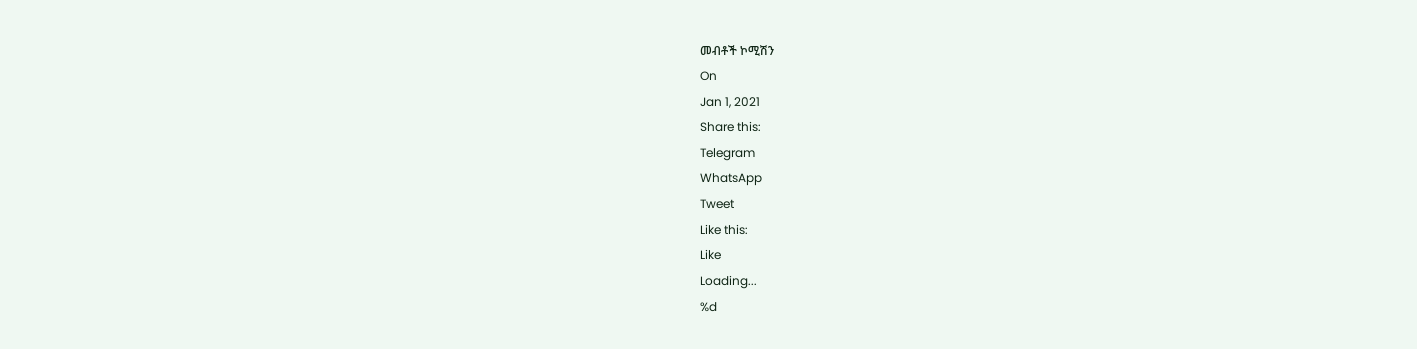መብቶች ኮሚሽን
On
Jan 1, 2021
Share this:
Telegram
WhatsApp
Tweet
Like this:
Like
Loading...
%d